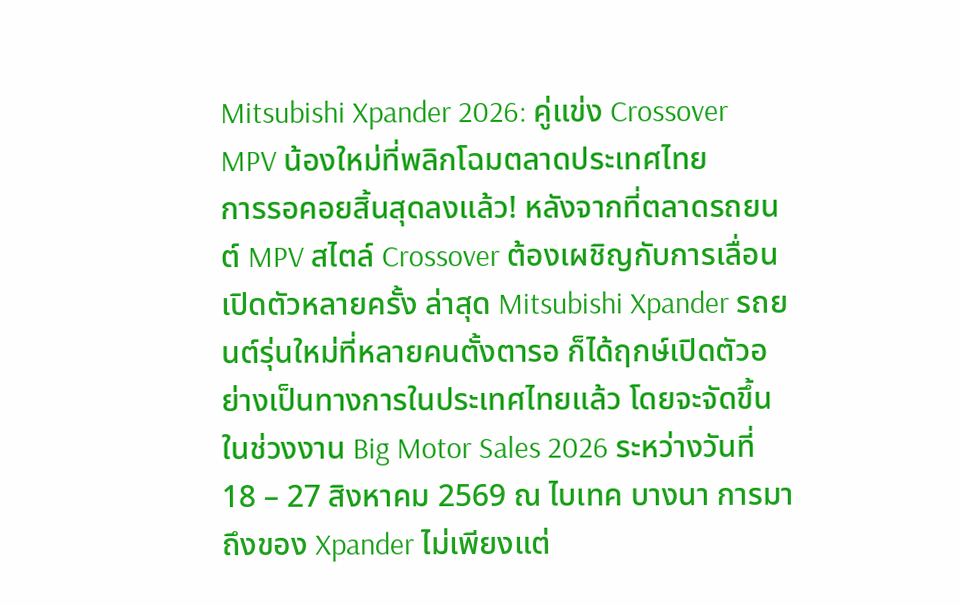Mitsubishi Xpander 2026: คู่แข่ง Crossover MPV น้องใหม่ที่พลิกโฉมตลาดประเทศไทย
การรอคอยสิ้นสุดลงแล้ว! หลังจากที่ตลาดรถยนต์ MPV สไตล์ Crossover ต้องเผชิญกับการเลื่อนเปิดตัวหลายครั้ง ล่าสุด Mitsubishi Xpander รถยนต์รุ่นใหม่ที่หลายคนตั้งตารอ ก็ได้ฤกษ์เปิดตัวอย่างเป็นทางการในประเทศไทยแล้ว โดยจะจัดขึ้นในช่วงงาน Big Motor Sales 2026 ระหว่างวันที่ 18 – 27 สิงหาคม 2569 ณ ไบเทค บางนา การมาถึงของ Xpander ไม่เพียงแต่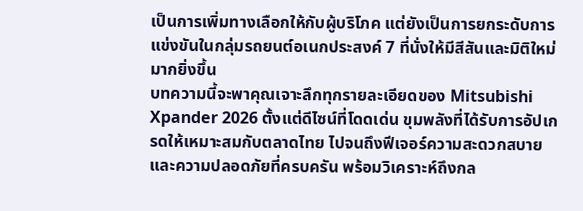เป็นการเพิ่มทางเลือกให้กับผู้บริโภค แต่ยังเป็นการยกระดับการแข่งขันในกลุ่มรถยนต์อเนกประสงค์ 7 ที่นั่งให้มีสีสันและมิติใหม่มากยิ่งขึ้น
บทความนี้จะพาคุณเจาะลึกทุกรายละเอียดของ Mitsubishi Xpander 2026 ตั้งแต่ดีไซน์ที่โดดเด่น ขุมพลังที่ได้รับการอัปเกรดให้เหมาะสมกับตลาดไทย ไปจนถึงฟีเจอร์ความสะดวกสบายและความปลอดภัยที่ครบครัน พร้อมวิเคราะห์ถึงกล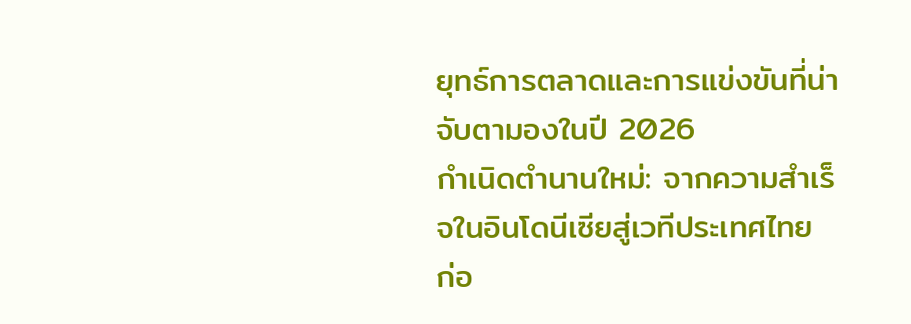ยุทธ์การตลาดและการแข่งขันที่น่าจับตามองในปี 2026
กำเนิดตำนานใหม่: จากความสำเร็จในอินโดนีเซียสู่เวทีประเทศไทย
ก่อ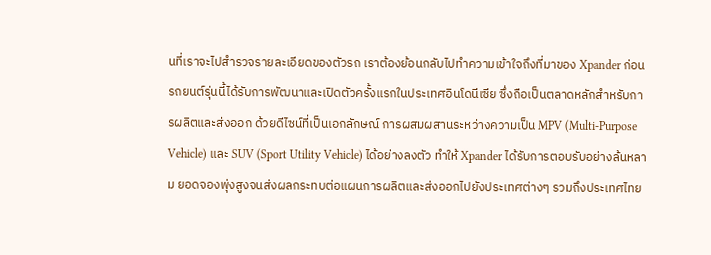นที่เราจะไปสำรวจรายละเอียดของตัวรถ เราต้องย้อนกลับไปทำความเข้าใจถึงที่มาของ Xpander ก่อน รถยนต์รุ่นนี้ได้รับการพัฒนาและเปิดตัวครั้งแรกในประเทศอินโดนีเซีย ซึ่งถือเป็นตลาดหลักสำหรับการผลิตและส่งออก ด้วยดีไซน์ที่เป็นเอกลักษณ์ การผสมผสานระหว่างความเป็น MPV (Multi-Purpose Vehicle) และ SUV (Sport Utility Vehicle) ได้อย่างลงตัว ทำให้ Xpander ได้รับการตอบรับอย่างล้นหลาม ยอดจองพุ่งสูงจนส่งผลกระทบต่อแผนการผลิตและส่งออกไปยังประเทศต่างๆ รวมถึงประเทศไทย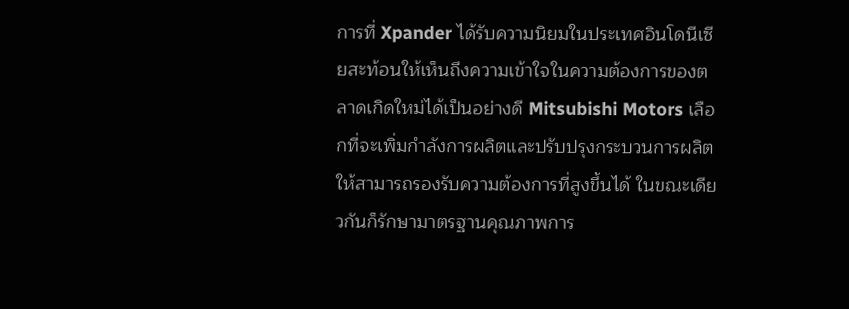การที่ Xpander ได้รับความนิยมในประเทศอินโดนีเซียสะท้อนให้เห็นถึงความเข้าใจในความต้องการของตลาดเกิดใหม่ได้เป็นอย่างดี Mitsubishi Motors เลือกที่จะเพิ่มกำลังการผลิตและปรับปรุงกระบวนการผลิตให้สามารถรองรับความต้องการที่สูงขึ้นได้ ในขณะเดียวกันก็รักษามาตรฐานคุณภาพการ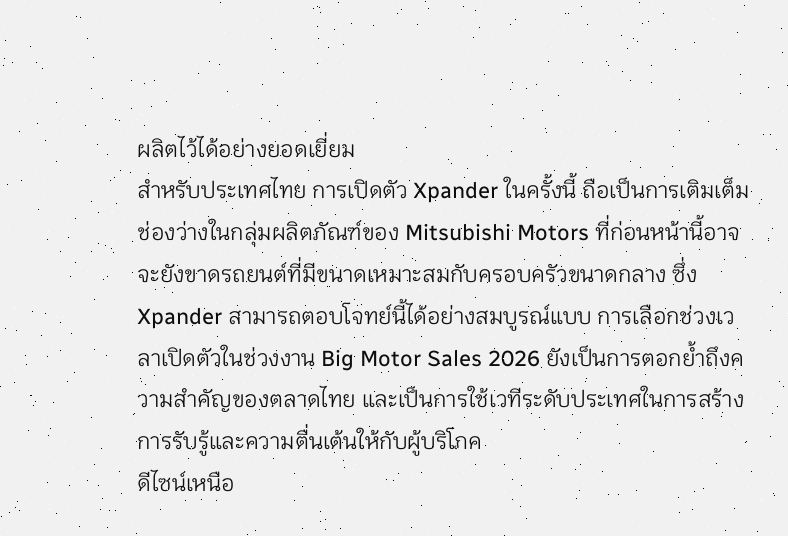ผลิตไว้ได้อย่างยอดเยี่ยม
สำหรับประเทศไทย การเปิดตัว Xpander ในครั้งนี้ ถือเป็นการเติมเต็มช่องว่างในกลุ่มผลิตภัณฑ์ของ Mitsubishi Motors ที่ก่อนหน้านี้อาจจะยังขาดรถยนต์ที่มีขนาดเหมาะสมกับครอบครัวขนาดกลาง ซึ่ง Xpander สามารถตอบโจทย์นี้ได้อย่างสมบูรณ์แบบ การเลือกช่วงเวลาเปิดตัวในช่วงงาน Big Motor Sales 2026 ยังเป็นการตอกย้ำถึงความสำคัญของตลาดไทย และเป็นการใช้เวทีระดับประเทศในการสร้างการรับรู้และความตื่นเต้นให้กับผู้บริโภค
ดีไซน์เหนือ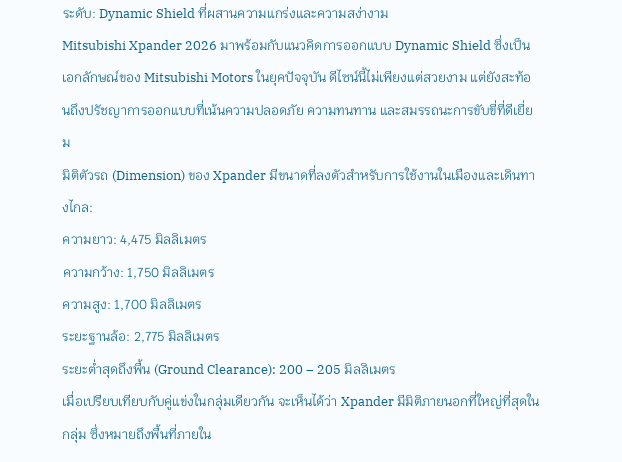ระดับ: Dynamic Shield ที่ผสานความแกร่งและความสง่างาม
Mitsubishi Xpander 2026 มาพร้อมกับแนวคิดการออกแบบ Dynamic Shield ซึ่งเป็นเอกลักษณ์ของ Mitsubishi Motors ในยุคปัจจุบัน ดีไซน์นี้ไม่เพียงแต่สวยงาม แต่ยังสะท้อนถึงปรัชญาการออกแบบที่เน้นความปลอดภัย ความทนทาน และสมรรถนะการขับขี่ที่ดีเยี่ยม
มิติตัวรถ (Dimension) ของ Xpander มีขนาดที่ลงตัวสำหรับการใช้งานในเมืองและเดินทางไกล:
ความยาว: 4,475 มิลลิเมตร
ความกว้าง: 1,750 มิลลิเมตร
ความสูง: 1,700 มิลลิเมตร
ระยะฐานล้อ: 2,775 มิลลิเมตร
ระยะต่ำสุดถึงพื้น (Ground Clearance): 200 – 205 มิลลิเมตร
เมื่อเปรียบเทียบกับคู่แข่งในกลุ่มเดียวกัน จะเห็นได้ว่า Xpander มีมิติภายนอกที่ใหญ่ที่สุดในกลุ่ม ซึ่งหมายถึงพื้นที่ภายใน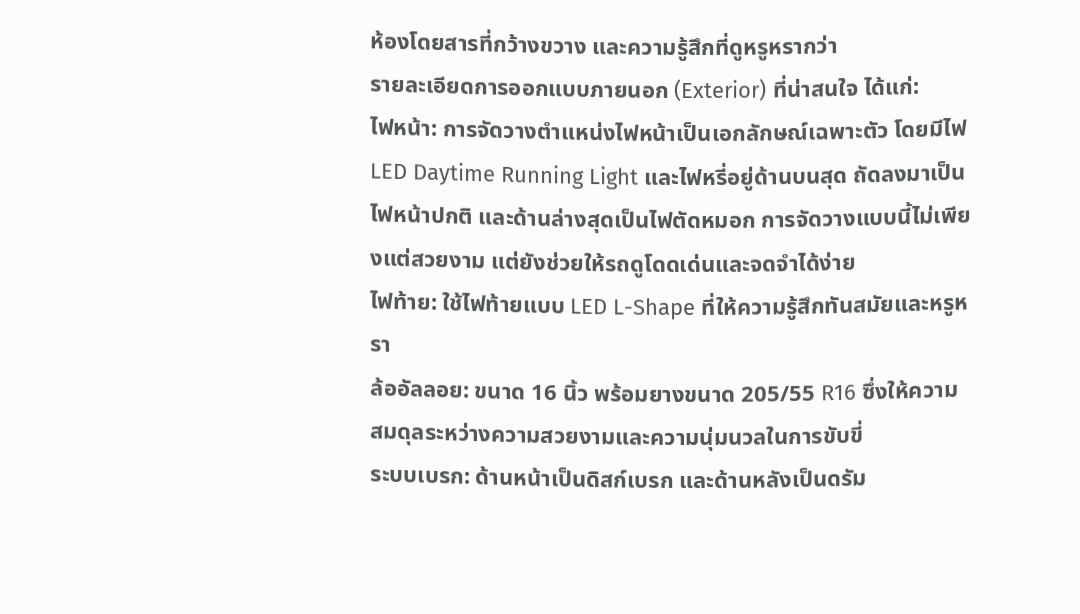ห้องโดยสารที่กว้างขวาง และความรู้สึกที่ดูหรูหรากว่า
รายละเอียดการออกแบบภายนอก (Exterior) ที่น่าสนใจ ได้แก่:
ไฟหน้า: การจัดวางตำแหน่งไฟหน้าเป็นเอกลักษณ์เฉพาะตัว โดยมีไฟ LED Daytime Running Light และไฟหรี่อยู่ด้านบนสุด ถัดลงมาเป็นไฟหน้าปกติ และด้านล่างสุดเป็นไฟตัดหมอก การจัดวางแบบนี้ไม่เพียงแต่สวยงาม แต่ยังช่วยให้รถดูโดดเด่นและจดจำได้ง่าย
ไฟท้าย: ใช้ไฟท้ายแบบ LED L-Shape ที่ให้ความรู้สึกทันสมัยและหรูหรา
ล้ออัลลอย: ขนาด 16 นิ้ว พร้อมยางขนาด 205/55 R16 ซึ่งให้ความสมดุลระหว่างความสวยงามและความนุ่มนวลในการขับขี่
ระบบเบรก: ด้านหน้าเป็นดิสก์เบรก และด้านหลังเป็นดรัม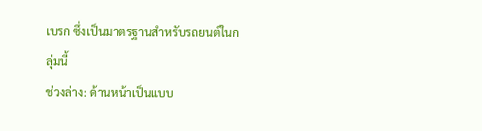เบรก ซึ่งเป็นมาตรฐานสำหรับรถยนต์ในกลุ่มนี้
ช่วงล่าง: ด้านหน้าเป็นแบบ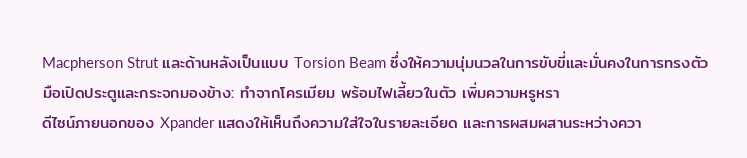Macpherson Strut และด้านหลังเป็นแบบ Torsion Beam ซึ่งให้ความนุ่มนวลในการขับขี่และมั่นคงในการทรงตัว
มือเปิดประตูและกระจกมองข้าง: ทำจากโครเมียม พร้อมไฟเลี้ยวในตัว เพิ่มความหรูหรา
ดีไซน์ภายนอกของ Xpander แสดงให้เห็นถึงความใส่ใจในรายละเอียด และการผสมผสานระหว่างควา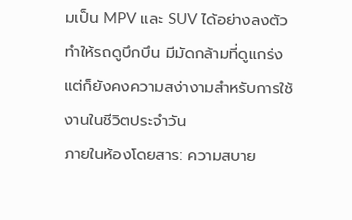มเป็น MPV และ SUV ได้อย่างลงตัว ทำให้รถดูบึกบึน มีมัดกล้ามที่ดูแกร่ง แต่ก็ยังคงความสง่างามสำหรับการใช้งานในชีวิตประจำวัน
ภายในห้องโดยสาร: ความสบาย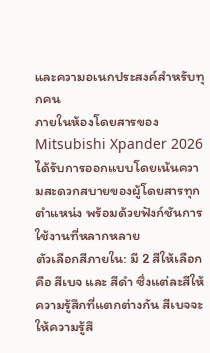และความอเนกประสงค์สำหรับทุกคน
ภายในห้องโดยสารของ Mitsubishi Xpander 2026 ได้รับการออกแบบโดยเน้นความสะดวกสบายของผู้โดยสารทุกตำแหน่ง พร้อมด้วยฟังก์ชันการใช้งานที่หลากหลาย
ตัวเลือกสีภายใน: มี 2 สีให้เลือก คือ สีเบจ และ สีดำ ซึ่งแต่ละสีให้ความรู้สึกที่แตกต่างกัน สีเบจจะให้ความรู้สึ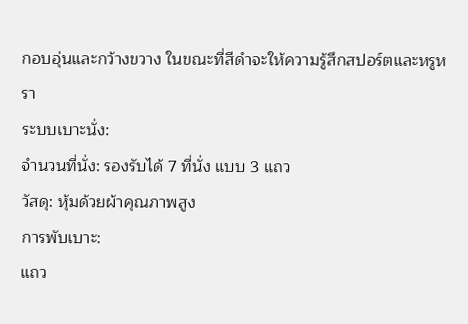กอบอุ่นและกว้างขวาง ในขณะที่สีดำจะให้ความรู้สึกสปอร์ตและหรูหรา
ระบบเบาะนั่ง:
จำนวนที่นั่ง: รองรับได้ 7 ที่นั่ง แบบ 3 แถว
วัสดุ: หุ้มด้วยผ้าคุณภาพสูง
การพับเบาะ:
แถว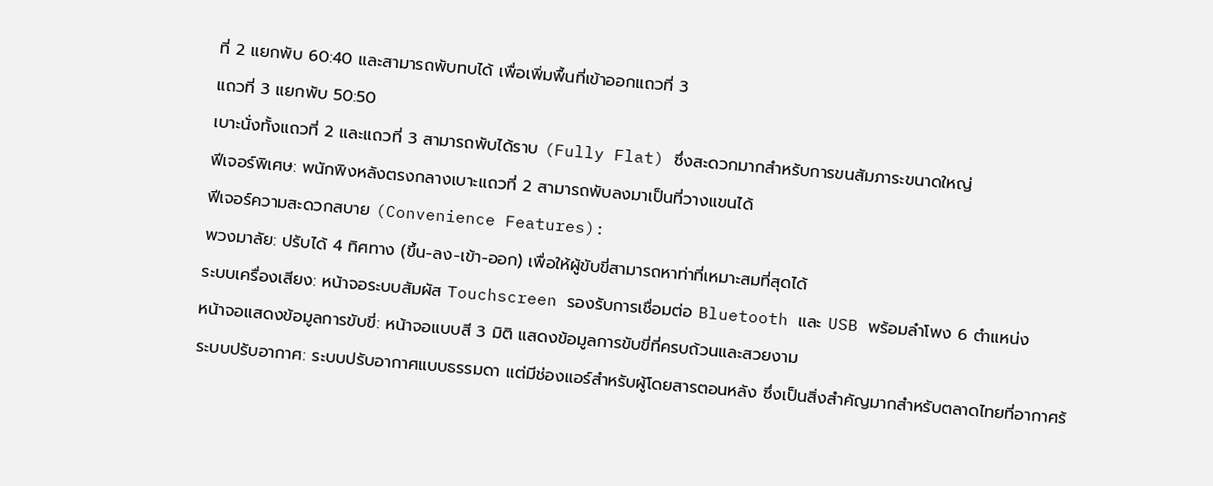ที่ 2 แยกพับ 60:40 และสามารถพับทบได้ เพื่อเพิ่มพื้นที่เข้าออกแถวที่ 3
แถวที่ 3 แยกพับ 50:50
เบาะนั่งทั้งแถวที่ 2 และแถวที่ 3 สามารถพับได้ราบ (Fully Flat) ซึ่งสะดวกมากสำหรับการขนสัมภาระขนาดใหญ่
ฟีเจอร์พิเศษ: พนักพิงหลังตรงกลางเบาะแถวที่ 2 สามารถพับลงมาเป็นที่วางแขนได้
ฟีเจอร์ความสะดวกสบาย (Convenience Features):
พวงมาลัย: ปรับได้ 4 ทิศทาง (ขึ้น-ลง-เข้า-ออก) เพื่อให้ผู้ขับขี่สามารถหาท่าที่เหมาะสมที่สุดได้
ระบบเครื่องเสียง: หน้าจอระบบสัมผัส Touchscreen รองรับการเชื่อมต่อ Bluetooth และ USB พร้อมลำโพง 6 ตำแหน่ง
หน้าจอแสดงข้อมูลการขับขี่: หน้าจอแบบสี 3 มิติ แสดงข้อมูลการขับขี่ที่ครบถ้วนและสวยงาม
ระบบปรับอากาศ: ระบบปรับอากาศแบบธรรมดา แต่มีช่องแอร์สำหรับผู้โดยสารตอนหลัง ซึ่งเป็นสิ่งสำคัญมากสำหรับตลาดไทยที่อากาศร้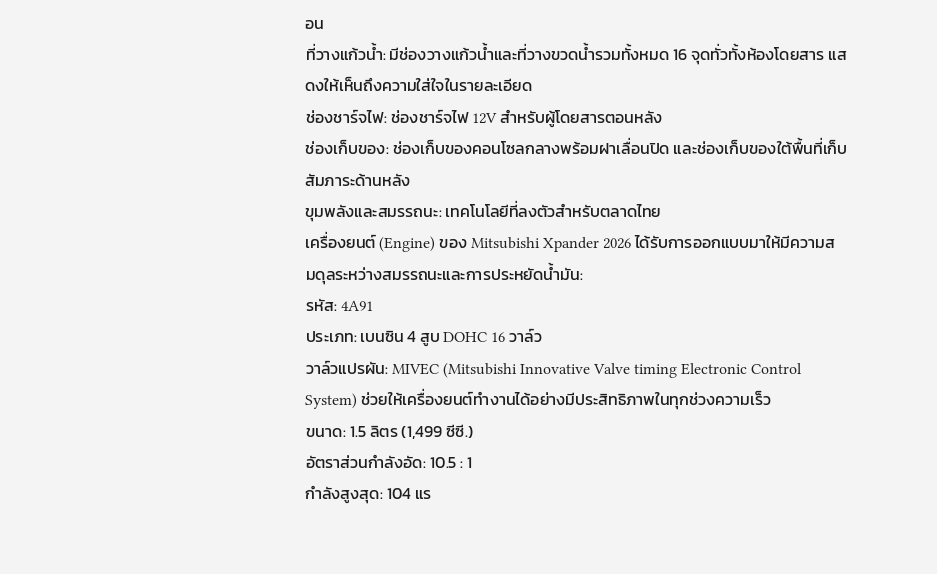อน
ที่วางแก้วน้ำ: มีช่องวางแก้วน้ำและที่วางขวดน้ำรวมทั้งหมด 16 จุดทั่วทั้งห้องโดยสาร แสดงให้เห็นถึงความใส่ใจในรายละเอียด
ช่องชาร์จไฟ: ช่องชาร์จไฟ 12V สำหรับผู้โดยสารตอนหลัง
ช่องเก็บของ: ช่องเก็บของคอนโซลกลางพร้อมฝาเลื่อนปิด และช่องเก็บของใต้พื้นที่เก็บสัมภาระด้านหลัง
ขุมพลังและสมรรถนะ: เทคโนโลยีที่ลงตัวสำหรับตลาดไทย
เครื่องยนต์ (Engine) ของ Mitsubishi Xpander 2026 ได้รับการออกแบบมาให้มีความสมดุลระหว่างสมรรถนะและการประหยัดน้ำมัน:
รหัส: 4A91
ประเภท: เบนซิน 4 สูบ DOHC 16 วาล์ว
วาล์วแปรผัน: MIVEC (Mitsubishi Innovative Valve timing Electronic Control System) ช่วยให้เครื่องยนต์ทำงานได้อย่างมีประสิทธิภาพในทุกช่วงความเร็ว
ขนาด: 1.5 ลิตร (1,499 ซีซี.)
อัตราส่วนกำลังอัด: 10.5 : 1
กำลังสูงสุด: 104 แร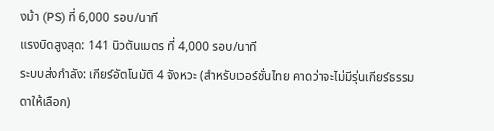งม้า (PS) ที่ 6,000 รอบ/นาที
แรงบิดสูงสุด: 141 นิวตันเมตร ที่ 4,000 รอบ/นาที
ระบบส่งกำลัง: เกียร์อัตโนมัติ 4 จังหวะ (สำหรับเวอร์ชั่นไทย คาดว่าจะไม่มีรุ่นเกียร์ธรรมดาให้เลือก)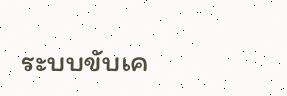ระบบขับเค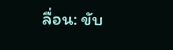ลื่อน: ขับ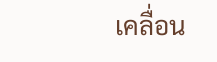เคลื่อน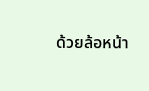ด้วยล้อหน้า